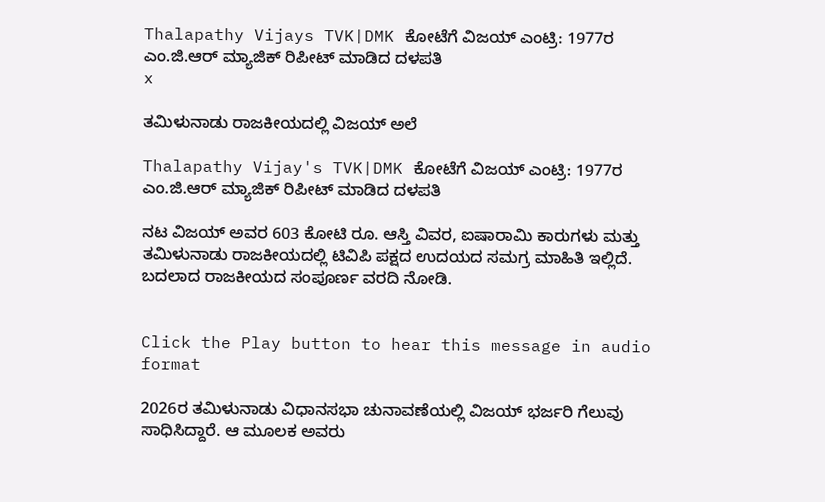Thalapathy Vijays TVK|DMK ಕೋಟೆಗೆ ವಿಜಯ್ ಎಂಟ್ರಿ: 1977ರ ಎಂ.ಜಿ.ಆರ್ ಮ್ಯಾಜಿಕ್ ರಿಪೀಟ್ ಮಾಡಿದ ದಳಪತಿ
x

ತಮಿಳುನಾಡು ರಾಜಕೀಯದಲ್ಲಿ ವಿಜಯ್ ಅಲೆ

Thalapathy Vijay's TVK|DMK ಕೋಟೆಗೆ ವಿಜಯ್ ಎಂಟ್ರಿ: 1977ರ ಎಂ.ಜಿ.ಆರ್ ಮ್ಯಾಜಿಕ್ ರಿಪೀಟ್ ಮಾಡಿದ ದಳಪತಿ

ನಟ ವಿಜಯ್ ಅವರ 603 ಕೋಟಿ ರೂ. ಆಸ್ತಿ ವಿವರ, ಐಷಾರಾಮಿ ಕಾರುಗಳು ಮತ್ತು ತಮಿಳುನಾಡು ರಾಜಕೀಯದಲ್ಲಿ ಟಿವಿಪಿ ಪಕ್ಷದ ಉದಯದ ಸಮಗ್ರ ಮಾಹಿತಿ ಇಲ್ಲಿದೆ. ಬದಲಾದ ರಾಜಕೀಯದ ಸಂಪೂರ್ಣ ವರದಿ ನೋಡಿ.


Click the Play button to hear this message in audio format

2026ರ ತಮಿಳುನಾಡು ವಿಧಾನಸಭಾ ಚುನಾವಣೆಯಲ್ಲಿ ವಿಜಯ್ ಭರ್ಜರಿ ಗೆಲುವು ಸಾಧಿಸಿದ್ದಾರೆ. ಆ ಮೂಲಕ ಅವರು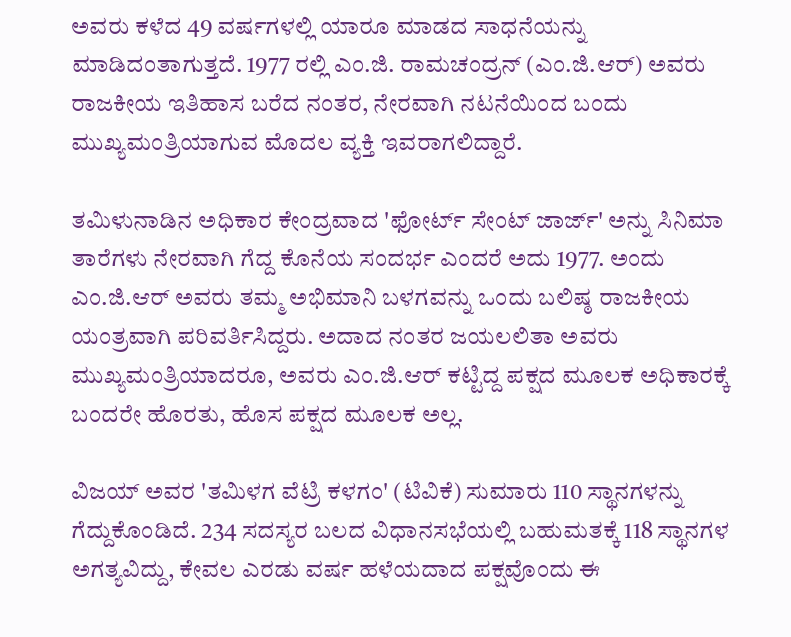ಅವರು ಕಳೆದ 49 ವರ್ಷಗಳಲ್ಲಿ ಯಾರೂ ಮಾಡದ ಸಾಧನೆಯನ್ನು ಮಾಡಿದಂತಾಗುತ್ತದೆ. 1977 ರಲ್ಲಿ ಎಂ.ಜಿ. ರಾಮಚಂದ್ರನ್ (ಎಂ.ಜಿ.ಆರ್) ಅವರು ರಾಜಕೀಯ ಇತಿಹಾಸ ಬರೆದ ನಂತರ, ನೇರವಾಗಿ ನಟನೆಯಿಂದ ಬಂದು ಮುಖ್ಯಮಂತ್ರಿಯಾಗುವ ಮೊದಲ ವ್ಯಕ್ತಿ ಇವರಾಗಲಿದ್ದಾರೆ.

ತಮಿಳುನಾಡಿನ ಅಧಿಕಾರ ಕೇಂದ್ರವಾದ 'ಫೋರ್ಟ್ ಸೇಂಟ್ ಜಾರ್ಜ್' ಅನ್ನು ಸಿನಿಮಾ ತಾರೆಗಳು ನೇರವಾಗಿ ಗೆದ್ದ ಕೊನೆಯ ಸಂದರ್ಭ ಎಂದರೆ ಅದು 1977. ಅಂದು ಎಂ.ಜಿ.ಆರ್ ಅವರು ತಮ್ಮ ಅಭಿಮಾನಿ ಬಳಗವನ್ನು ಒಂದು ಬಲಿಷ್ಠ ರಾಜಕೀಯ ಯಂತ್ರವಾಗಿ ಪರಿವರ್ತಿಸಿದ್ದರು. ಅದಾದ ನಂತರ ಜಯಲಲಿತಾ ಅವರು ಮುಖ್ಯಮಂತ್ರಿಯಾದರೂ, ಅವರು ಎಂ.ಜಿ.ಆರ್ ಕಟ್ಟಿದ್ದ ಪಕ್ಷದ ಮೂಲಕ ಅಧಿಕಾರಕ್ಕೆ ಬಂದರೇ ಹೊರತು, ಹೊಸ ಪಕ್ಷದ ಮೂಲಕ ಅಲ್ಲ.

ವಿಜಯ್ ಅವರ 'ತಮಿಳಗ ವೆಟ್ರಿ ಕಳಗಂ' (ಟಿವಿಕೆ) ಸುಮಾರು 110 ಸ್ಥಾನಗಳನ್ನು ಗೆದ್ದುಕೊಂಡಿದೆ. 234 ಸದಸ್ಯರ ಬಲದ ವಿಧಾನಸಭೆಯಲ್ಲಿ ಬಹುಮತಕ್ಕೆ 118 ಸ್ಥಾನಗಳ ಅಗತ್ಯವಿದ್ದು, ಕೇವಲ ಎರಡು ವರ್ಷ ಹಳೆಯದಾದ ಪಕ್ಷವೊಂದು ಈ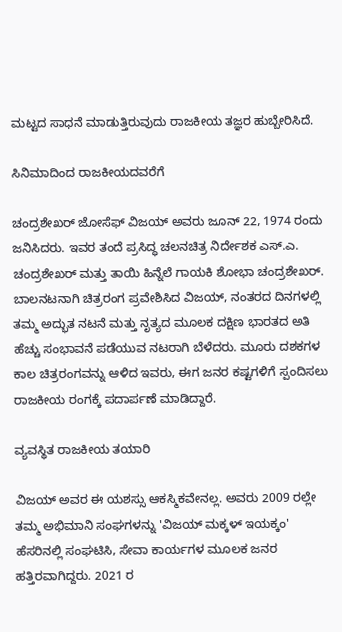ಮಟ್ಟದ ಸಾಧನೆ ಮಾಡುತ್ತಿರುವುದು ರಾಜಕೀಯ ತಜ್ಞರ ಹುಬ್ಬೇರಿಸಿದೆ.

ಸಿನಿಮಾದಿಂದ ರಾಜಕೀಯದವರೆಗೆ

ಚಂದ್ರಶೇಖರ್ ಜೋಸೆಫ್ ವಿಜಯ್ ಅವರು ಜೂನ್ 22, 1974 ರಂದು ಜನಿಸಿದರು. ಇವರ ತಂದೆ ಪ್ರಸಿದ್ಧ ಚಲನಚಿತ್ರ ನಿರ್ದೇಶಕ ಎಸ್.ಎ. ಚಂದ್ರಶೇಖರ್ ಮತ್ತು ತಾಯಿ ಹಿನ್ನೆಲೆ ಗಾಯಕಿ ಶೋಭಾ ಚಂದ್ರಶೇಖರ್. ಬಾಲನಟನಾಗಿ ಚಿತ್ರರಂಗ ಪ್ರವೇಶಿಸಿದ ವಿಜಯ್, ನಂತರದ ದಿನಗಳಲ್ಲಿ ತಮ್ಮ ಅದ್ಭುತ ನಟನೆ ಮತ್ತು ನೃತ್ಯದ ಮೂಲಕ ದಕ್ಷಿಣ ಭಾರತದ ಅತಿ ಹೆಚ್ಚು ಸಂಭಾವನೆ ಪಡೆಯುವ ನಟರಾಗಿ ಬೆಳೆದರು. ಮೂರು ದಶಕಗಳ ಕಾಲ ಚಿತ್ರರಂಗವನ್ನು ಆಳಿದ ಇವರು, ಈಗ ಜನರ ಕಷ್ಟಗಳಿಗೆ ಸ್ಪಂದಿಸಲು ರಾಜಕೀಯ ರಂಗಕ್ಕೆ ಪದಾರ್ಪಣೆ ಮಾಡಿದ್ದಾರೆ.

ವ್ಯವಸ್ಥಿತ ರಾಜಕೀಯ ತಯಾರಿ

ವಿಜಯ್ ಅವರ ಈ ಯಶಸ್ಸು ಆಕಸ್ಮಿಕವೇನಲ್ಲ. ಅವರು 2009 ರಲ್ಲೇ ತಮ್ಮ ಅಭಿಮಾನಿ ಸಂಘಗಳನ್ನು 'ವಿಜಯ್ ಮಕ್ಕಳ್ ಇಯಕ್ಕಂ' ಹೆಸರಿನಲ್ಲಿ ಸಂಘಟಿಸಿ, ಸೇವಾ ಕಾರ್ಯಗಳ ಮೂಲಕ ಜನರ ಹತ್ತಿರವಾಗಿದ್ದರು. 2021 ರ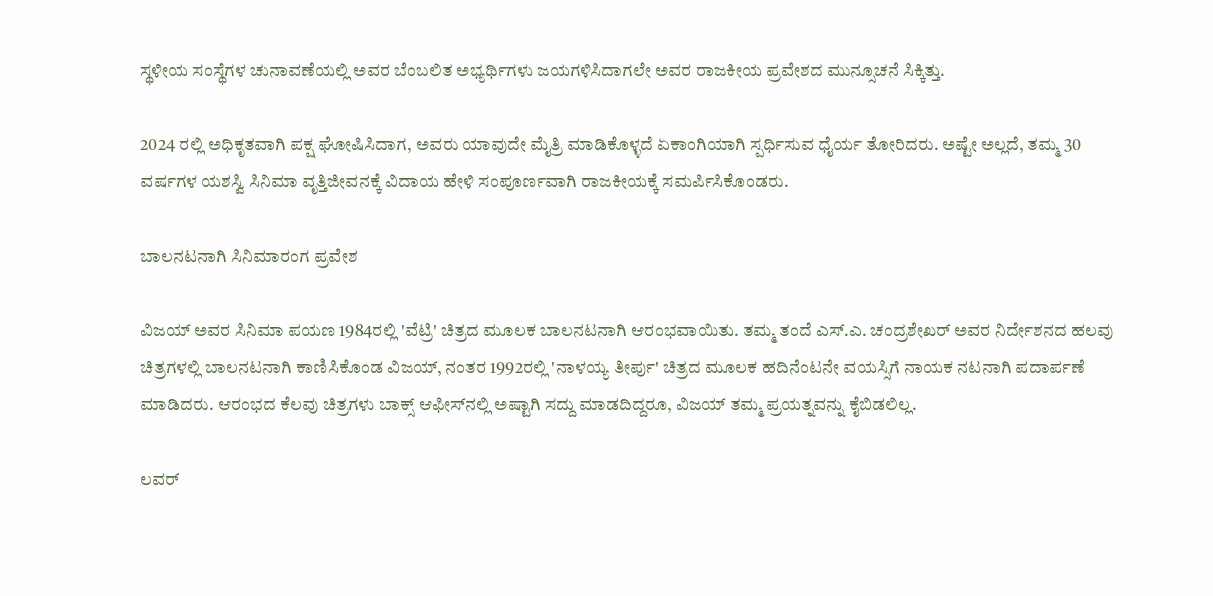ಸ್ಥಳೀಯ ಸಂಸ್ಥೆಗಳ ಚುನಾವಣೆಯಲ್ಲಿ ಅವರ ಬೆಂಬಲಿತ ಅಭ್ಯರ್ಥಿಗಳು ಜಯಗಳಿಸಿದಾಗಲೇ ಅವರ ರಾಜಕೀಯ ಪ್ರವೇಶದ ಮುನ್ಸೂಚನೆ ಸಿಕ್ಕಿತ್ತು.

2024 ರಲ್ಲಿ ಅಧಿಕೃತವಾಗಿ ಪಕ್ಷ ಘೋಷಿಸಿದಾಗ, ಅವರು ಯಾವುದೇ ಮೈತ್ರಿ ಮಾಡಿಕೊಳ್ಳದೆ ಏಕಾಂಗಿಯಾಗಿ ಸ್ಪರ್ಧಿಸುವ ಧೈರ್ಯ ತೋರಿದರು. ಅಷ್ಟೇ ಅಲ್ಲದೆ, ತಮ್ಮ 30 ವರ್ಷಗಳ ಯಶಸ್ವಿ ಸಿನಿಮಾ ವೃತ್ತಿಜೀವನಕ್ಕೆ ವಿದಾಯ ಹೇಳಿ ಸಂಪೂರ್ಣವಾಗಿ ರಾಜಕೀಯಕ್ಕೆ ಸಮರ್ಪಿಸಿಕೊಂಡರು.

ಬಾಲನಟನಾಗಿ ಸಿನಿಮಾರಂಗ ಪ್ರವೇಶ

ವಿಜಯ್ ಅವರ ಸಿನಿಮಾ ಪಯಣ 1984ರಲ್ಲಿ 'ವೆಟ್ರಿ' ಚಿತ್ರದ ಮೂಲಕ ಬಾಲನಟನಾಗಿ ಆರಂಭವಾಯಿತು. ತಮ್ಮ ತಂದೆ ಎಸ್.ಎ. ಚಂದ್ರಶೇಖರ್ ಅವರ ನಿರ್ದೇಶನದ ಹಲವು ಚಿತ್ರಗಳಲ್ಲಿ ಬಾಲನಟನಾಗಿ ಕಾಣಿಸಿಕೊಂಡ ವಿಜಯ್, ನಂತರ 1992ರಲ್ಲಿ 'ನಾಳಯ್ಯ ತೀರ್ಪು' ಚಿತ್ರದ ಮೂಲಕ ಹದಿನೆಂಟನೇ ವಯಸ್ಸಿಗೆ ನಾಯಕ ನಟನಾಗಿ ಪದಾರ್ಪಣೆ ಮಾಡಿದರು. ಆರಂಭದ ಕೆಲವು ಚಿತ್ರಗಳು ಬಾಕ್ಸ್ ಆಫೀಸ್‌ನಲ್ಲಿ ಅಷ್ಟಾಗಿ ಸದ್ದು ಮಾಡದಿದ್ದರೂ, ವಿಜಯ್ ತಮ್ಮ ಪ್ರಯತ್ನವನ್ನು ಕೈಬಿಡಲಿಲ್ಲ.

ಲವರ್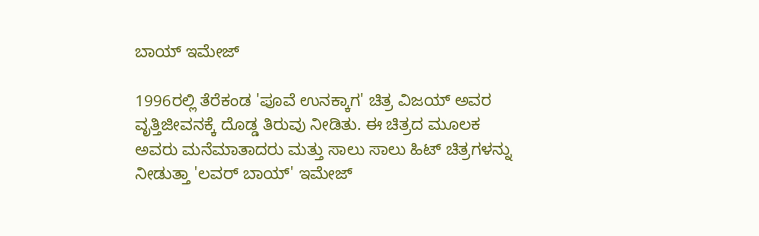ಬಾಯ್ ಇಮೇಜ್

1996ರಲ್ಲಿ ತೆರೆಕಂಡ 'ಪೂವೆ ಉನಕ್ಕಾಗ' ಚಿತ್ರ ವಿಜಯ್ ಅವರ ವೃತ್ತಿಜೀವನಕ್ಕೆ ದೊಡ್ಡ ತಿರುವು ನೀಡಿತು. ಈ ಚಿತ್ರದ ಮೂಲಕ ಅವರು ಮನೆಮಾತಾದರು ಮತ್ತು ಸಾಲು ಸಾಲು ಹಿಟ್ ಚಿತ್ರಗಳನ್ನು ನೀಡುತ್ತಾ 'ಲವರ್ ಬಾಯ್' ಇಮೇಜ್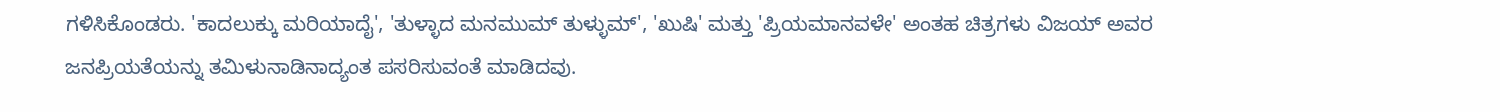ಗಳಿಸಿಕೊಂಡರು. 'ಕಾದಲುಕ್ಕು ಮರಿಯಾದೈ', 'ತುಳ್ಳಾದ ಮನಮುಮ್ ತುಳ್ಳುಮ್', 'ಖುಷಿ' ಮತ್ತು 'ಪ್ರಿಯಮಾನವಳೇ' ಅಂತಹ ಚಿತ್ರಗಳು ವಿಜಯ್ ಅವರ ಜನಪ್ರಿಯತೆಯನ್ನು ತಮಿಳುನಾಡಿನಾದ್ಯಂತ ಪಸರಿಸುವಂತೆ ಮಾಡಿದವು.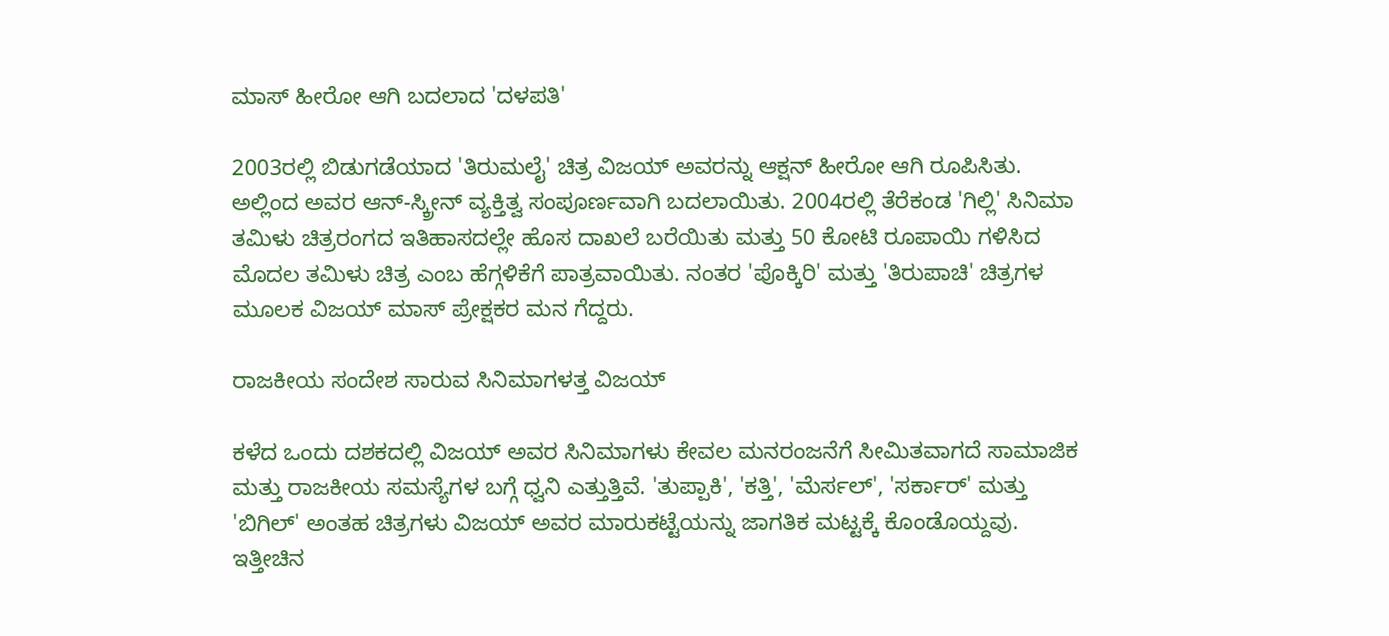ಮಾಸ್ ಹೀರೋ ಆಗಿ ಬದಲಾದ 'ದಳಪತಿ'

2003ರಲ್ಲಿ ಬಿಡುಗಡೆಯಾದ 'ತಿರುಮಲೈ' ಚಿತ್ರ ವಿಜಯ್ ಅವರನ್ನು ಆಕ್ಷನ್ ಹೀರೋ ಆಗಿ ರೂಪಿಸಿತು. ಅಲ್ಲಿಂದ ಅವರ ಆನ್-ಸ್ಕ್ರೀನ್ ವ್ಯಕ್ತಿತ್ವ ಸಂಪೂರ್ಣವಾಗಿ ಬದಲಾಯಿತು. 2004ರಲ್ಲಿ ತೆರೆಕಂಡ 'ಗಿಲ್ಲಿ' ಸಿನಿಮಾ ತಮಿಳು ಚಿತ್ರರಂಗದ ಇತಿಹಾಸದಲ್ಲೇ ಹೊಸ ದಾಖಲೆ ಬರೆಯಿತು ಮತ್ತು 50 ಕೋಟಿ ರೂಪಾಯಿ ಗಳಿಸಿದ ಮೊದಲ ತಮಿಳು ಚಿತ್ರ ಎಂಬ ಹೆಗ್ಗಳಿಕೆಗೆ ಪಾತ್ರವಾಯಿತು. ನಂತರ 'ಪೊಕ್ಕಿರಿ' ಮತ್ತು 'ತಿರುಪಾಚಿ' ಚಿತ್ರಗಳ ಮೂಲಕ ವಿಜಯ್ ಮಾಸ್ ಪ್ರೇಕ್ಷಕರ ಮನ ಗೆದ್ದರು.

ರಾಜಕೀಯ ಸಂದೇಶ ಸಾರುವ ಸಿನಿಮಾಗಳತ್ತ ವಿಜಯ್‌

ಕಳೆದ ಒಂದು ದಶಕದಲ್ಲಿ ವಿಜಯ್ ಅವರ ಸಿನಿಮಾಗಳು ಕೇವಲ ಮನರಂಜನೆಗೆ ಸೀಮಿತವಾಗದೆ ಸಾಮಾಜಿಕ ಮತ್ತು ರಾಜಕೀಯ ಸಮಸ್ಯೆಗಳ ಬಗ್ಗೆ ಧ್ವನಿ ಎತ್ತುತ್ತಿವೆ. 'ತುಪ್ಪಾಕಿ', 'ಕತ್ತಿ', 'ಮೆರ್ಸಲ್', 'ಸರ್ಕಾರ್' ಮತ್ತು 'ಬಿಗಿಲ್' ಅಂತಹ ಚಿತ್ರಗಳು ವಿಜಯ್ ಅವರ ಮಾರುಕಟ್ಟೆಯನ್ನು ಜಾಗತಿಕ ಮಟ್ಟಕ್ಕೆ ಕೊಂಡೊಯ್ದವು. ಇತ್ತೀಚಿನ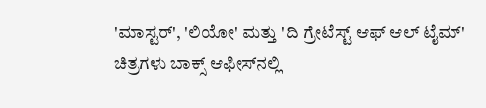'ಮಾಸ್ಟರ್', 'ಲಿಯೋ' ಮತ್ತು 'ದಿ ಗ್ರೇಟೆಸ್ಟ್ ಆಫ್ ಆಲ್ ಟೈಮ್' ಚಿತ್ರಗಳು ಬಾಕ್ಸ್ ಆಫೀಸ್‌ನಲ್ಲಿ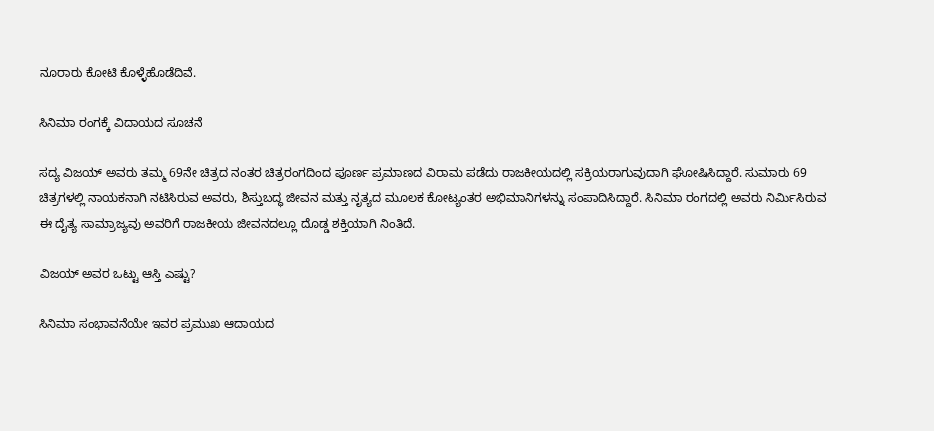ನೂರಾರು ಕೋಟಿ ಕೊಳ್ಳೆಹೊಡೆದಿವೆ.

ಸಿನಿಮಾ ರಂಗಕ್ಕೆ ವಿದಾಯದ ಸೂಚನೆ

ಸದ್ಯ ವಿಜಯ್ ಅವರು ತಮ್ಮ 69ನೇ ಚಿತ್ರದ ನಂತರ ಚಿತ್ರರಂಗದಿಂದ ಪೂರ್ಣ ಪ್ರಮಾಣದ ವಿರಾಮ ಪಡೆದು ರಾಜಕೀಯದಲ್ಲಿ ಸಕ್ರಿಯರಾಗುವುದಾಗಿ ಘೋಷಿಸಿದ್ದಾರೆ. ಸುಮಾರು 69 ಚಿತ್ರಗಳಲ್ಲಿ ನಾಯಕನಾಗಿ ನಟಿಸಿರುವ ಅವರು, ಶಿಸ್ತುಬದ್ಧ ಜೀವನ ಮತ್ತು ನೃತ್ಯದ ಮೂಲಕ ಕೋಟ್ಯಂತರ ಅಭಿಮಾನಿಗಳನ್ನು ಸಂಪಾದಿಸಿದ್ದಾರೆ. ಸಿನಿಮಾ ರಂಗದಲ್ಲಿ ಅವರು ನಿರ್ಮಿಸಿರುವ ಈ ದೈತ್ಯ ಸಾಮ್ರಾಜ್ಯವು ಅವರಿಗೆ ರಾಜಕೀಯ ಜೀವನದಲ್ಲೂ ದೊಡ್ಡ ಶಕ್ತಿಯಾಗಿ ನಿಂತಿದೆ.

ವಿಜಯ್ ಅವರ ಒಟ್ಟು ಆಸ್ತಿ ಎಷ್ಟು?

ಸಿನಿಮಾ ಸಂಭಾವನೆಯೇ ಇವರ ಪ್ರಮುಖ ಆದಾಯದ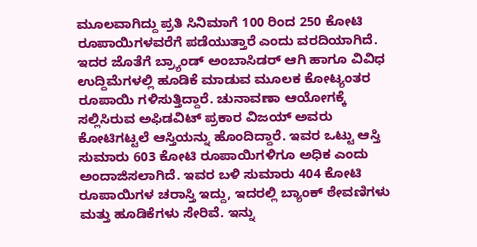ಮೂಲವಾಗಿದ್ದು ಪ್ರತಿ ಸಿನಿಮಾಗೆ 100 ರಿಂದ 250 ಕೋಟಿ ರೂಪಾಯಿಗಳವರೆಗೆ ಪಡೆಯುತ್ತಾರೆ ಎಂದು ವರದಿಯಾಗಿದೆ. ಇದರ ಜೊತೆಗೆ ಬ್ರ್ಯಾಂಡ್ ಅಂಬಾಸಿಡರ್ ಆಗಿ ಹಾಗೂ ವಿವಿಧ ಉದ್ದಿಮೆಗಳಲ್ಲಿ ಹೂಡಿಕೆ ಮಾಡುವ ಮೂಲಕ ಕೋಟ್ಯಂತರ ರೂಪಾಯಿ ಗಳಿಸುತ್ತಿದ್ದಾರೆ. ಚುನಾವಣಾ ಆಯೋಗಕ್ಕೆ ಸಲ್ಲಿಸಿರುವ ಅಫಿಡವಿಟ್ ಪ್ರಕಾರ ವಿಜಯ್ ಅವರು ಕೋಟಿಗಟ್ಟಲೆ ಆಸ್ತಿಯನ್ನು ಹೊಂದಿದ್ದಾರೆ. ಇವರ ಒಟ್ಟು ಆಸ್ತಿ ಸುಮಾರು 603 ಕೋಟಿ ರೂಪಾಯಿಗಳಿಗೂ ಅಧಿಕ ಎಂದು ಅಂದಾಜಿಸಲಾಗಿದೆ. ಇವರ ಬಳಿ ಸುಮಾರು 404 ಕೋಟಿ ರೂಪಾಯಿಗಳ ಚರಾಸ್ತಿ ಇದ್ದು, ಇದರಲ್ಲಿ ಬ್ಯಾಂಕ್ ಠೇವಣಿಗಳು ಮತ್ತು ಹೂಡಿಕೆಗಳು ಸೇರಿವೆ. ಇನ್ನು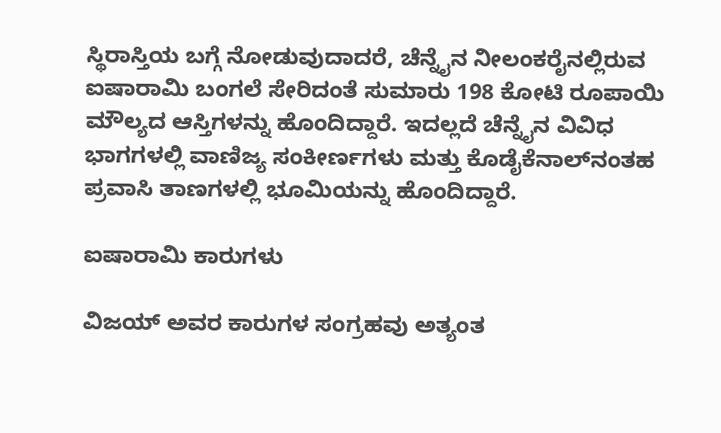ಸ್ಥಿರಾಸ್ತಿಯ ಬಗ್ಗೆ ನೋಡುವುದಾದರೆ, ಚೆನ್ನೈನ ನೀಲಂಕರೈನಲ್ಲಿರುವ ಐಷಾರಾಮಿ ಬಂಗಲೆ ಸೇರಿದಂತೆ ಸುಮಾರು 198 ಕೋಟಿ ರೂಪಾಯಿ ಮೌಲ್ಯದ ಆಸ್ತಿಗಳನ್ನು ಹೊಂದಿದ್ದಾರೆ. ಇದಲ್ಲದೆ ಚೆನ್ನೈನ ವಿವಿಧ ಭಾಗಗಳಲ್ಲಿ ವಾಣಿಜ್ಯ ಸಂಕೀರ್ಣಗಳು ಮತ್ತು ಕೊಡೈಕೆನಾಲ್‌ನಂತಹ ಪ್ರವಾಸಿ ತಾಣಗಳಲ್ಲಿ ಭೂಮಿಯನ್ನು ಹೊಂದಿದ್ದಾರೆ.

ಐಷಾರಾಮಿ ಕಾರುಗಳು

ವಿಜಯ್ ಅವರ ಕಾರುಗಳ ಸಂಗ್ರಹವು ಅತ್ಯಂತ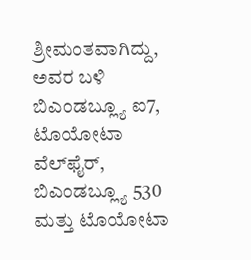ಶ್ರೀಮಂತವಾಗಿದ್ದು, ಅವರ ಬಳಿ ಬಿಎಂಡಬ್ಲ್ಯೂ ಐ7, ಟೊಯೋಟಾ ವೆಲ್‌ಫೈರ್, ಬಿಎಂಡಬ್ಲ್ಯೂ 530 ಮತ್ತು ಟೊಯೋಟಾ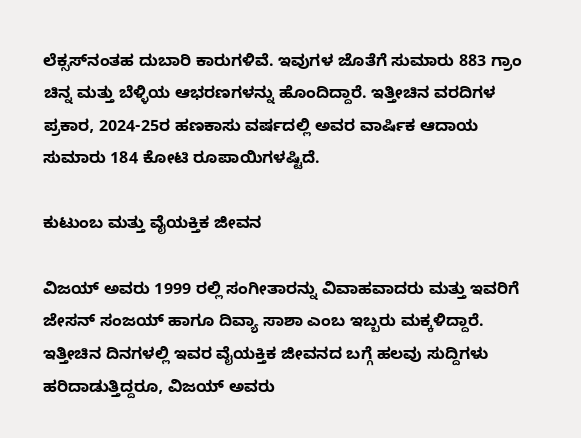ಲೆಕ್ಸಸ್‌ನಂತಹ ದುಬಾರಿ ಕಾರುಗಳಿವೆ. ಇವುಗಳ ಜೊತೆಗೆ ಸುಮಾರು 883 ಗ್ರಾಂ ಚಿನ್ನ ಮತ್ತು ಬೆಳ್ಳಿಯ ಆಭರಣಗಳನ್ನು ಹೊಂದಿದ್ದಾರೆ. ಇತ್ತೀಚಿನ ವರದಿಗಳ ಪ್ರಕಾರ, 2024-25ರ ಹಣಕಾಸು ವರ್ಷದಲ್ಲಿ ಅವರ ವಾರ್ಷಿಕ ಆದಾಯ ಸುಮಾರು 184 ಕೋಟಿ ರೂಪಾಯಿಗಳಷ್ಟಿದೆ.

ಕುಟುಂಬ ಮತ್ತು ವೈಯಕ್ತಿಕ ಜೀವನ

ವಿಜಯ್ ಅವರು 1999 ರಲ್ಲಿ ಸಂಗೀತಾರನ್ನು ವಿವಾಹವಾದರು ಮತ್ತು ಇವರಿಗೆ ಜೇಸನ್ ಸಂಜಯ್ ಹಾಗೂ ದಿವ್ಯಾ ಸಾಶಾ ಎಂಬ ಇಬ್ಬರು ಮಕ್ಕಳಿದ್ದಾರೆ. ಇತ್ತೀಚಿನ ದಿನಗಳಲ್ಲಿ ಇವರ ವೈಯಕ್ತಿಕ ಜೀವನದ ಬಗ್ಗೆ ಹಲವು ಸುದ್ದಿಗಳು ಹರಿದಾಡುತ್ತಿದ್ದರೂ, ವಿಜಯ್ ಅವರು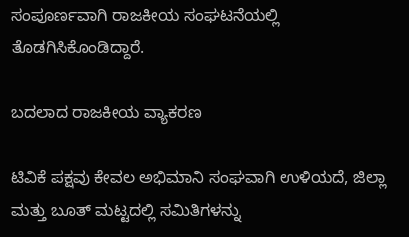ಸಂಪೂರ್ಣವಾಗಿ ರಾಜಕೀಯ ಸಂಘಟನೆಯಲ್ಲಿ ತೊಡಗಿಸಿಕೊಂಡಿದ್ದಾರೆ.

ಬದಲಾದ ರಾಜಕೀಯ ವ್ಯಾಕರಣ

ಟಿವಿಕೆ ಪಕ್ಷವು ಕೇವಲ ಅಭಿಮಾನಿ ಸಂಘವಾಗಿ ಉಳಿಯದೆ, ಜಿಲ್ಲಾ ಮತ್ತು ಬೂತ್ ಮಟ್ಟದಲ್ಲಿ ಸಮಿತಿಗಳನ್ನು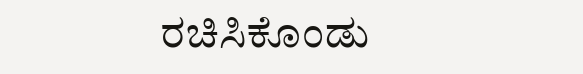ರಚಿಸಿಕೊಂಡು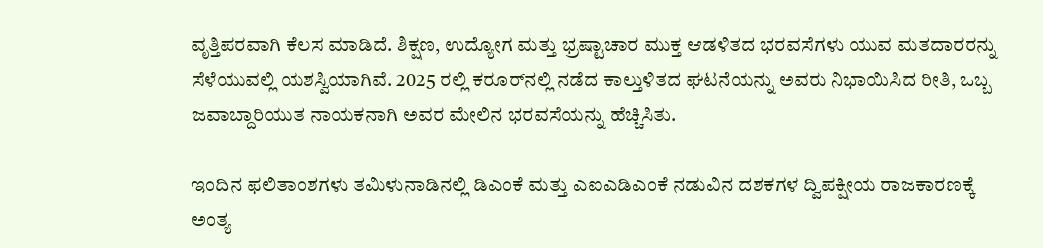ವೃತ್ತಿಪರವಾಗಿ ಕೆಲಸ ಮಾಡಿದೆ. ಶಿಕ್ಷಣ, ಉದ್ಯೋಗ ಮತ್ತು ಭ್ರಷ್ಟಾಚಾರ ಮುಕ್ತ ಆಡಳಿತದ ಭರವಸೆಗಳು ಯುವ ಮತದಾರರನ್ನು ಸೆಳೆಯುವಲ್ಲಿ ಯಶಸ್ವಿಯಾಗಿವೆ. 2025 ರಲ್ಲಿ ಕರೂರ್‌ನಲ್ಲಿ ನಡೆದ ಕಾಲ್ತುಳಿತದ ಘಟನೆಯನ್ನು ಅವರು ನಿಭಾಯಿಸಿದ ರೀತಿ, ಒಬ್ಬ ಜವಾಬ್ದಾರಿಯುತ ನಾಯಕನಾಗಿ ಅವರ ಮೇಲಿನ ಭರವಸೆಯನ್ನು ಹೆಚ್ಚಿಸಿತು.

ಇಂದಿನ ಫಲಿತಾಂಶಗಳು ತಮಿಳುನಾಡಿನಲ್ಲಿ ಡಿಎಂಕೆ ಮತ್ತು ಎಐಎಡಿಎಂಕೆ ನಡುವಿನ ದಶಕಗಳ ದ್ವಿಪಕ್ಷೀಯ ರಾಜಕಾರಣಕ್ಕೆ ಅಂತ್ಯ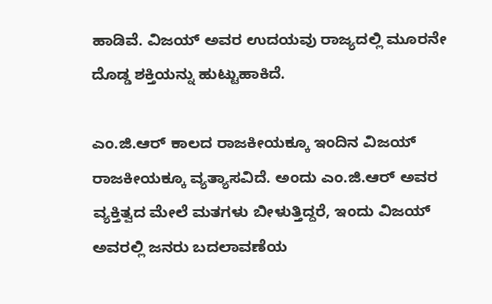ಹಾಡಿವೆ. ವಿಜಯ್ ಅವರ ಉದಯವು ರಾಜ್ಯದಲ್ಲಿ ಮೂರನೇ ದೊಡ್ಡ ಶಕ್ತಿಯನ್ನು ಹುಟ್ಟುಹಾಕಿದೆ.

ಎಂ.ಜಿ.ಆರ್ ಕಾಲದ ರಾಜಕೀಯಕ್ಕೂ ಇಂದಿನ ವಿಜಯ್ ರಾಜಕೀಯಕ್ಕೂ ವ್ಯತ್ಯಾಸವಿದೆ. ಅಂದು ಎಂ.ಜಿ.ಆರ್ ಅವರ ವ್ಯಕ್ತಿತ್ವದ ಮೇಲೆ ಮತಗಳು ಬೀಳುತ್ತಿದ್ದರೆ, ಇಂದು ವಿಜಯ್ ಅವರಲ್ಲಿ ಜನರು ಬದಲಾವಣೆಯ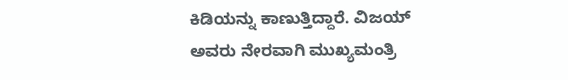ಕಿಡಿಯನ್ನು ಕಾಣುತ್ತಿದ್ದಾರೆ. ವಿಜಯ್ ಅವರು ನೇರವಾಗಿ ಮುಖ್ಯಮಂತ್ರಿ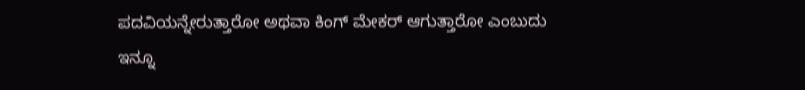ಪದವಿಯನ್ನೇರುತ್ತಾರೋ ಅಥವಾ ಕಿಂಗ್ ಮೇಕರ್ ಆಗುತ್ತಾರೋ ಎಂಬುದು ಇನ್ನೂ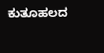ಕುತೂಹಲದ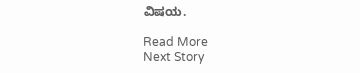ವಿಷಯ.

Read More
Next Story